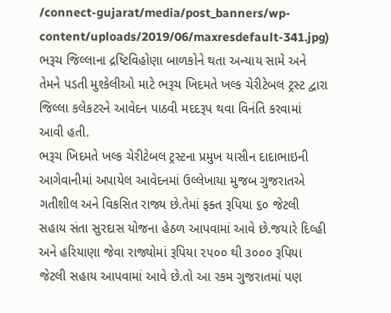/connect-gujarat/media/post_banners/wp-content/uploads/2019/06/maxresdefault-341.jpg)
ભરૂચ જિલ્લાના દ્રષ્ટિવિહોણા બાળકોને થતા અન્યાય સામે અને તેમને પડતી મુશ્કેલીઓ માટે ભરૂચ ખિદમતે ખલ્ક ચેરીટેબલ ટ્રસ્ટ દ્વારા જિલ્લા કલેકટરને આવેદન પાઠવી મદદરૂપ થવા વિનંતિ કરવામાં આવી હતી.
ભરૂચ ખિદમતે ખલ્ક ચેરીટેબલ ટ્રસ્ટના પ્રમુખ યાસીન દાદાભાઇની આગેવાનીમાં અપાયેલ આવેદનમાં ઉલ્લેખાયા મુજબ ગુજરાતએ ગતીશીલ અને વિકસિત રાજ્ય છે.તેમાં ફક્ત રૂપિયા ૬૦ જેટલી સહાય સંતા સુરદાસ યોજના હેઠળ આપવામાં આવે છે.જયારે દિલ્હી અને હરિયાણા જેવા રાજ્યોમાં રૂપિયા ૨૫૦૦ થી ૩૦૦૦ રૂપિયા જેટલી સહાય આપવામાં આવે છે.તો આ રકમ ગુજરાતમાં પણ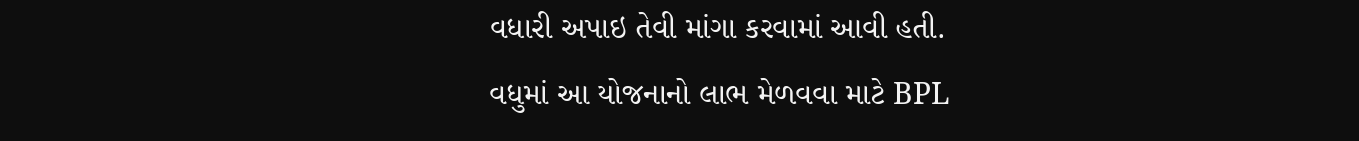વધારી અપાઇ તેવી માંગા કરવામાં આવી હતી.
વધુમાં આ યોજનાનો લાભ મેળવવા માટે BPL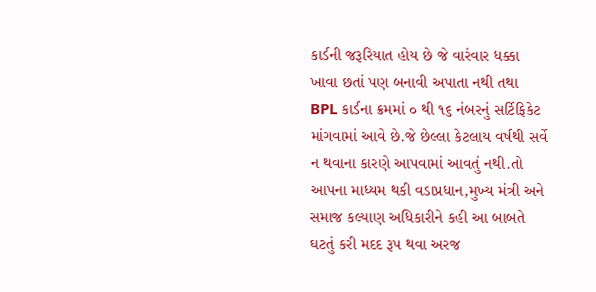કાર્ડની જરૂરિયાત હોય છે જે વારંવાર ધક્કા ખાવા છતાં પણ બનાવી અપાતા નથી તથા BPL કાર્ડના ક્રમમાં ૦ થી ૧૬ નંબરનું સર્ટિફિકેટ માંગવામાં આવે છે.જે છેલ્લા કેટલાય વર્ષથી સર્વે ન થવાના કારણે આપવામાં આવતું નથી.તો આપના માધ્યમ થકી વડાપ્રધાન,મુખ્ય મંત્રી અને સમાજ કલ્યાણ અધિકારીને કહી આ બાબતે ઘટતું કરી મદદ રૂપ થવા અરજ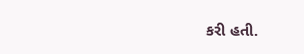કરી હતી.